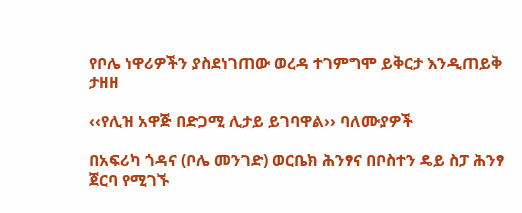የቦሌ ነዋሪዎችን ያስደነገጠው ወረዳ ተገምግሞ ይቅርታ እንዲጠይቅ ታዘዘ

‹‹የሊዝ አዋጅ በድጋሚ ሊታይ ይገባዋል›› ባለሙያዎች

በአፍሪካ ጎዳና (ቦሌ መንገድ) ወርቤክ ሕንፃና በቦስተን ዴይ ስፓ ሕንፃ ጀርባ የሚገኙ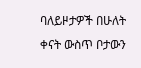ባለይዞታዎች በሁለት ቀናት ውስጥ ቦታውን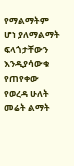የማልማትም ሆነ ያለማልማት ፍላጎታቸውን እንዲያሳውቁ የጠየቀው የወረዳ ሁለት መሬት ልማት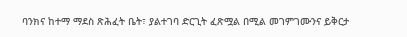ባንክና ከተማ ማደስ ጽሕፈት ቤት፣ ያልተገባ ድርጊት ፈጽሟል በሚል መገምገሙንና ይቅርታ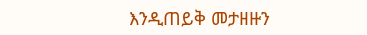እንዲጠይቅ መታዘዙን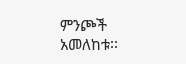ምንጮች አመለከቱ፡፡